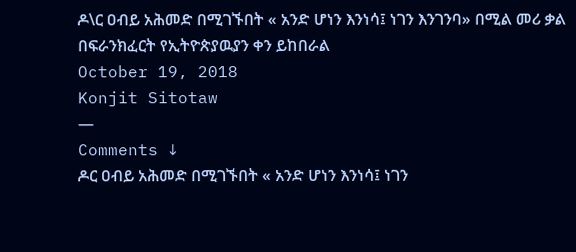ዶ\ር ዐብይ አሕመድ በሚገኙበት « አንድ ሆነን እንነሳ፤ ነገን እንገንባ» በሚል መሪ ቃል በፍራንክፈርት የኢትዮጵያዉያን ቀን ይከበራል
October 19, 2018
Konjit Sitotaw
—
Comments ↓
ዶር ዐብይ አሕመድ በሚገኙበት « አንድ ሆነን እንነሳ፤ ነገን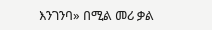እንገንባ» በሚል መሪ ቃል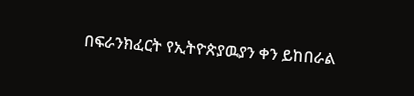በፍራንክፈርት የኢትዮጵያዉያን ቀን ይከበራል